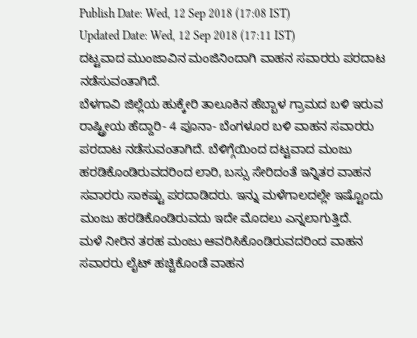Publish Date: Wed, 12 Sep 2018 (17:08 IST)
Updated Date: Wed, 12 Sep 2018 (17:11 IST)
ದಟ್ಟವಾದ ಮುಂಜಾವಿನ ಮಂಜಿನಿಂದಾಗಿ ವಾಹನ ಸವಾರರು ಪರದಾಟ ನಡೆಸುವಂತಾಗಿದೆ.
ಬೆಳಗಾವಿ ಜಿಲ್ಲೆಯ ಹುಕ್ಕೇರಿ ತಾಲೂಕಿನ ಹೆಬ್ಬಾಳ ಗ್ರಾಮದ ಬಳಿ ಇರುವ ರಾಷ್ಟ್ರೀಯ ಹೆದ್ದಾರಿ- 4 ಪೂನಾ- ಬೆಂಗಳೂರ ಬಳಿ ವಾಹನ ಸವಾರರು ಪರದಾಟ ನಡೆಸುವಂತಾಗಿದೆ. ಬೆಳಿಗ್ಗೆಯಿಂದ ದಟ್ಟವಾದ ಮಂಜು ಹರಡಿಕೊಂಡಿರುವದರಿಂದ ಲಾರಿ, ಬಸ್ಸು ಸೇರಿದಂತೆ ಇನ್ನಿತರ ವಾಹನ ಸವಾರರು ಸಾಕಷ್ಟು ಪರದಾಡಿದರು. ಇನ್ನು ಮಳೆಗಾಲದಲ್ಲೇ ಇಷ್ಟೊಂದು ಮಂಜು ಹರಡಿಕೊಂಡಿರುವದು ಇದೇ ಮೊದಲು ಎನ್ನಲಾಗುತ್ತಿದೆ.
ಮಳೆ ನೀರಿನ ತರಹ ಮಂಜು ಆವರಿಸಿಕೊಂಡಿರುವದರಿಂದ ವಾಹನ ಸವಾರರು ಲೈಟ್ ಹಚ್ಚಿಕೊಂಡೆ ವಾಹನ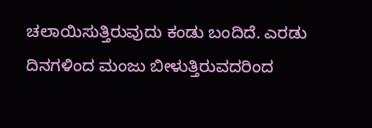ಚಲಾಯಿಸುತ್ತಿರುವುದು ಕಂಡು ಬಂದಿದೆ. ಎರಡು ದಿನಗಳಿಂದ ಮಂಜು ಬೀಳುತ್ತಿರುವದರಿಂದ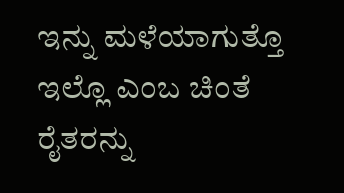ಇನ್ನು ಮಳೆಯಾಗುತ್ತೊ ಇಲ್ಲೊ ಎಂಬ ಚಿಂತೆ ರೈತರನ್ನು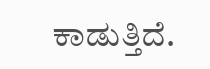ಕಾಡುತ್ತಿದೆ.